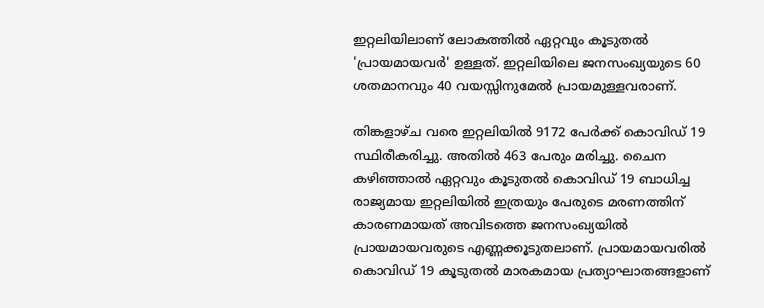ഇറ്റലിയിലാണ് ലോകത്തിൽ ഏറ്റവും കൂടുതൽ 'പ്രായമായവർ' ഉള്ളത്. ഇറ്റലിയിലെ ജനസംഖ്യയുടെ 60 ശതമാനവും 40 വയസ്സിനുമേൽ പ്രായമുള്ളവരാണ്.

തിങ്കളാഴ്ച വരെ ഇറ്റലിയിൽ 9172 പേർക്ക് കൊവിഡ് 19 സ്ഥിരീകരിച്ചു. അതില്‍ 463 പേരും മരിച്ചു. ചൈന കഴിഞ്ഞാൽ ഏറ്റവും കൂടുതൽ കൊവിഡ് 19 ബാധിച്ച രാജ്യമായ ഇറ്റലിയിൽ ഇത്രയും പേരുടെ മരണത്തിന് കാരണമായത് അവിടത്തെ ജനസംഖ്യയിൽ പ്രായമായവരുടെ എണ്ണക്കൂടുതലാണ്. പ്രായമായവരിൽ കൊവിഡ് 19 കൂടുതൽ മാരകമായ പ്രത്യാഘാതങ്ങളാണ്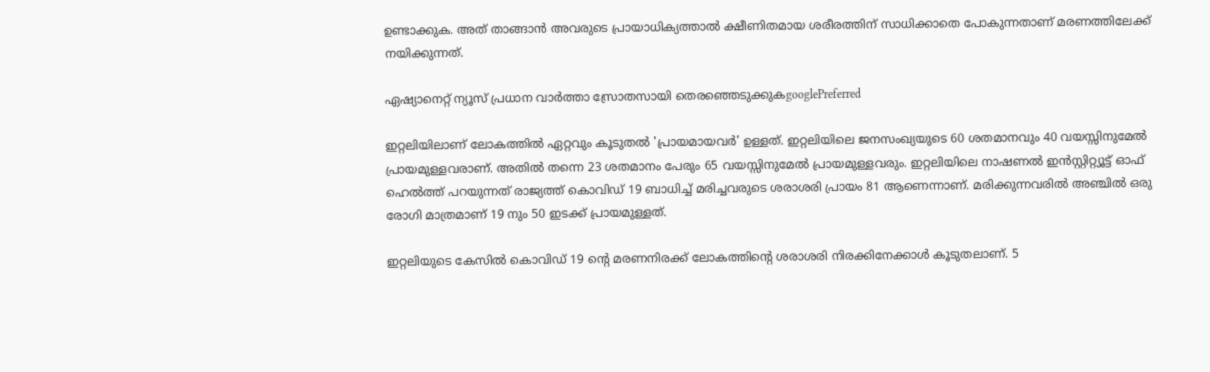ഉണ്ടാക്കുക. അത് താങ്ങാൻ അവരുടെ പ്രായാധിക്യത്താൽ ക്ഷീണിതമായ ശരീരത്തിന് സാധിക്കാതെ പോകുന്നതാണ് മരണത്തിലേക്ക് നയിക്കുന്നത്.

ഏഷ്യാനെറ്റ് ന്യൂസ് പ്രധാന വാർത്താ സ്രോതസായി തെരഞ്ഞെടുക്കുകgooglePreferred

ഇറ്റലിയിലാണ് ലോകത്തിൽ ഏറ്റവും കൂടുതൽ 'പ്രായമായവർ' ഉള്ളത്. ഇറ്റലിയിലെ ജനസംഖ്യയുടെ 60 ശതമാനവും 40 വയസ്സിനുമേൽ പ്രായമുള്ളവരാണ്. അതിൽ തന്നെ 23 ശതമാനം പേരും 65 വയസ്സിനുമേൽ പ്രായമുള്ളവരും. ഇറ്റലിയിലെ നാഷണൽ ഇൻസ്റ്റിറ്റ്യൂട്ട് ഓഫ് ഹെൽത്ത് പറയുന്നത് രാജ്യത്ത് കൊവിഡ് 19 ബാധിച്ച് മരിച്ചവരുടെ ശരാശരി പ്രായം 81 ആണെന്നാണ്. മരിക്കുന്നവരിൽ അഞ്ചിൽ ഒരു രോഗി മാത്രമാണ് 19 നും 50 ഇടക്ക് പ്രായമുള്ളത്.

ഇറ്റലിയുടെ കേസിൽ കൊവിഡ് 19 ന്റെ മരണനിരക്ക് ലോകത്തിന്റെ ശരാശരി നിരക്കിനേക്കാൾ കൂടുതലാണ്. 5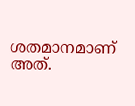ശതമാനമാണ് അത്.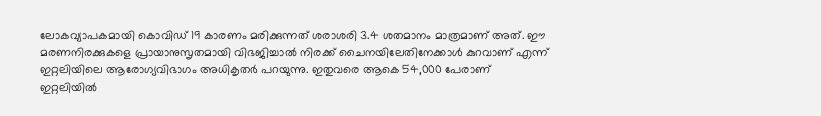ലോകവ്യാപകമായി കൊവിഡ് 19 കാരണം മരിക്കുന്നത് ശരാശരി 3.4 ശതമാനം മാത്രമാണ് അത്. ഈ മരണനിരക്കുകളെ പ്രായാനുസൃതമായി വിഭജിച്ചാൽ നിരക്ക് ചൈനയിലേതിനേക്കാൾ കുറവാണ് എന്ന് ഇറ്റലിയിലെ ആരോഗ്യവിഭാഗം അധികൃതർ പറയുന്നു. ഇതുവരെ ആകെ 54,000 പേരാണ് ഇറ്റലിയിൽ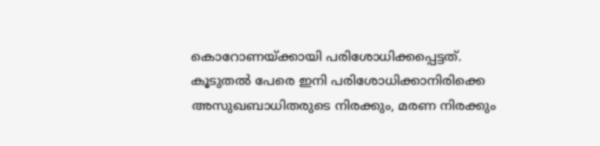കൊറോണയ്ക്കായി പരിശോധിക്കപ്പെട്ടത്. കൂടുതൽ പേരെ ഇനി പരിശോധിക്കാനിരിക്കെ അസുഖബാധിതരുടെ നിരക്കും, മരണ നിരക്കും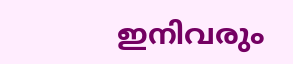ഇനിവരും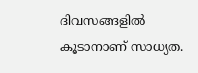ദിവസങ്ങളിൽ കൂടാനാണ് സാധ്യത.